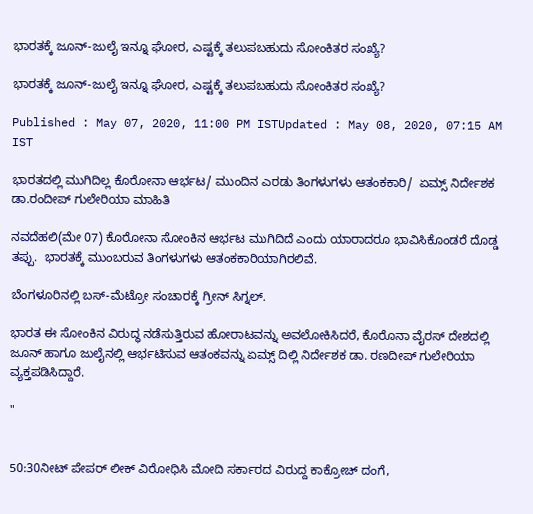ಭಾರತಕ್ಕೆ ಜೂನ್-ಜುಲೈ ಇನ್ನೂ ಘೋರ, ಎಷ್ಟಕ್ಕೆ ತಲುಪಬಹುದು ಸೋಂಕಿತರ ಸಂಖ್ಯೆ?

ಭಾರತಕ್ಕೆ ಜೂನ್-ಜುಲೈ ಇನ್ನೂ ಘೋರ, ಎಷ್ಟಕ್ಕೆ ತಲುಪಬಹುದು ಸೋಂಕಿತರ ಸಂಖ್ಯೆ?

Published : May 07, 2020, 11:00 PM ISTUpdated : May 08, 2020, 07:15 AM IST

ಭಾರತದಲ್ಲಿ ಮುಗಿದಿಲ್ಲ ಕೊರೋನಾ ಆರ್ಭಟ/ ಮುಂದಿನ ಎರಡು ತಿಂಗಳುಗಳು ಆತಂಕಕಾರಿ/  ಏಮ್ಸ್ ನಿರ್ದೇಶಕ ಡಾ.ರಂದೀಪ್ ಗುಲೇರಿಯಾ ಮಾಹಿತಿ

ನವದೆಹಲಿ(ಮೇ 07) ಕೊರೋನಾ ಸೋಂಕಿನ ಆರ್ಭಟ ಮುಗಿದಿದೆ ಎಂದು ಯಾರಾದರೂ ಭಾವಿಸಿಕೊಂಡರೆ ದೊಡ್ಡ ತಪ್ಪು.  ಭಾರತಕ್ಕೆ ಮುಂಬರುವ ತಿಂಗಳುಗಳು ಆತಂಕಕಾರಿಯಾಗಿರಲಿವೆ.

ಬೆಂಗಳೂರಿನಲ್ಲಿ ಬಸ್-ಮೆಟ್ರೋ ಸಂಚಾರಕ್ಕೆ ಗ್ರೀನ್ ಸಿಗ್ನಲ್.

ಭಾರತ ಈ ಸೋಂಕಿನ ವಿರುದ್ಧ ನಡೆಸುತ್ತಿರುವ ಹೋರಾಟವನ್ನು ಅವಲೋಕಿಸಿದರೆ, ಕೊರೊನಾ ವೈರಸ್ ದೇಶದಲ್ಲಿ ಜೂನ್‌ ಹಾಗೂ ಜುಲೈನಲ್ಲಿ ಆರ್ಭಟಿಸುವ ಆತಂಕವನ್ನು ಏಮ್ಸ್‌ ದಿಲ್ಲಿ ನಿರ್ದೇಶಕ ಡಾ. ರಣದೀಪ್ ಗುಲೇರಿಯಾ ವ್ಯಕ್ತಪಡಿಸಿದ್ದಾರೆ.

"


50:30ನೀಟ್ ಪೇಪರ್ ಲೀಕ್ ವಿರೋಧಿಸಿ ಮೋದಿ ಸರ್ಕಾರದ ವಿರುದ್ದ ಕಾಕ್ರೋಚ್ ದಂಗೆ,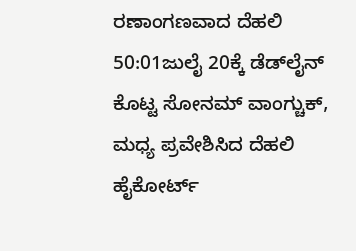ರಣಾಂಗಣವಾದ ದೆಹಲಿ
50:01ಜುಲೈ 20ಕ್ಕೆ ಡೆಡ್‌ಲೈನ್ ಕೊಟ್ಟ ಸೋನಮ್ ವಾಂಗ್ಚುಕ್, ಮಧ್ಯ ಪ್ರವೇಶಿಸಿದ ದೆಹಲಿ ಹೈಕೋರ್ಟ್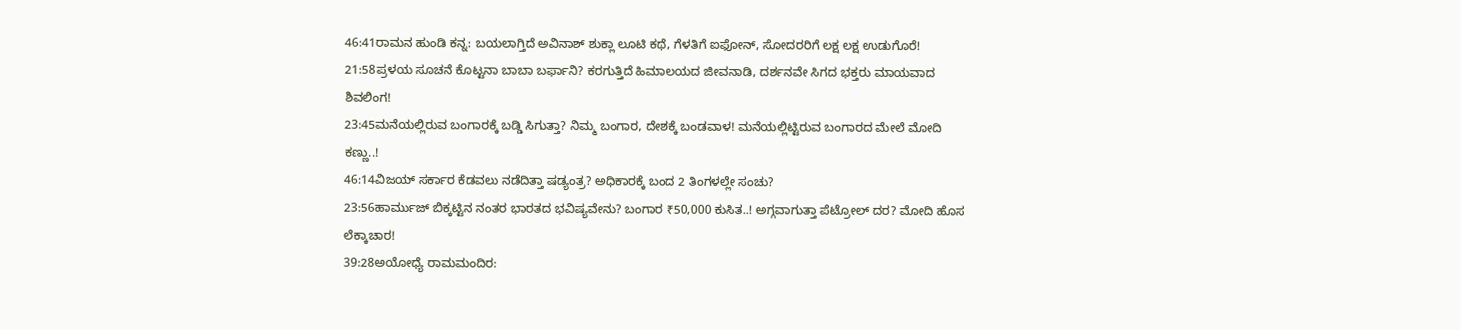46:41ರಾಮನ ಹುಂಡಿ ಕನ್ನ: ಬಯಲಾಗ್ತಿದೆ ಅವಿನಾಶ್ ಶುಕ್ಲಾ ಲೂಟಿ ಕಥೆ, ಗೆಳತಿಗೆ ಐಫೋನ್, ಸೋದರರಿಗೆ ಲಕ್ಷ ಲಕ್ಷ ಉಡುಗೊರೆ!
21:58ಪ್ರಳಯ ಸೂಚನೆ ಕೊಟ್ಟನಾ ಬಾಬಾ ಬರ್ಫಾನಿ? ಕರಗುತ್ತಿದೆ ಹಿಮಾಲಯದ ಜೀವನಾಡಿ, ದರ್ಶನವೇ ಸಿಗದ ಭಕ್ತರು ಮಾಯವಾದ ಶಿವಲಿಂಗ!
23:45ಮನೆಯಲ್ಲಿರುವ ಬಂಗಾರಕ್ಕೆ ಬಡ್ಡಿ ಸಿಗುತ್ತಾ? ನಿಮ್ಮ ಬಂಗಾರ, ದೇಶಕ್ಕೆ ಬಂಡವಾಳ! ಮನೆಯಲ್ಲಿಟ್ಟಿರುವ ಬಂಗಾರದ ಮೇಲೆ ಮೋದಿ ಕಣ್ಣು..!
46:14ವಿಜಯ್ ಸರ್ಕಾರ ಕೆಡವಲು ನಡೆದಿತ್ತಾ ಷಡ್ಯಂತ್ರ? ಅಧಿಕಾರಕ್ಕೆ ಬಂದ 2 ತಿಂಗಳಲ್ಲೇ ಸಂಚು?
23:56ಹಾರ್ಮುಜ್ ಬಿಕ್ಕಟ್ಟಿನ ನಂತರ ಭಾರತದ ಭವಿಷ್ಯವೇನು? ಬಂಗಾರ ₹50,000 ಕುಸಿತ..! ಅಗ್ಗವಾಗುತ್ತಾ ಪೆಟ್ರೋಲ್ ದರ? ಮೋದಿ ಹೊಸ ಲೆಕ್ಕಾಚಾರ!
39:28ಅಯೋಧ್ಯೆ ರಾಮಮಂದಿರ: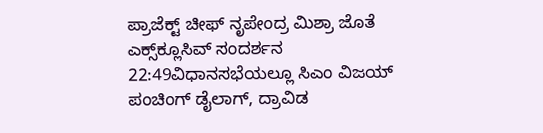ಪ್ರಾಜೆಕ್ಟ್ ಚೀಫ್ ನೃಪೇಂದ್ರ ಮಿಶ್ರಾ ಜೊತೆ ಎಕ್ಸ್‌ಕ್ಲೂಸಿವ್ ಸಂದರ್ಶನ
22:49ವಿಧಾನಸಭೆಯಲ್ಲೂ ಸಿಎಂ ವಿಜಯ್ ಪಂಚಿಂಗ್ ಡೈಲಾಗ್, ದ್ರಾವಿಡ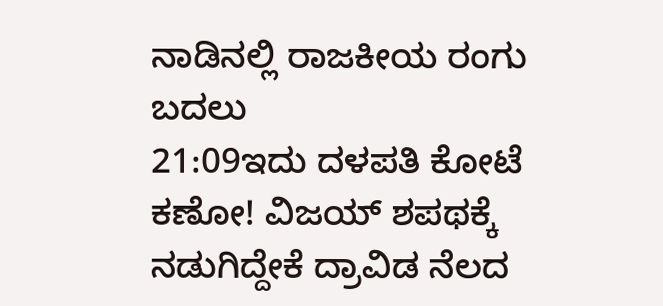ನಾಡಿನಲ್ಲಿ ರಾಜಕೀಯ ರಂಗು ಬದಲು
21:09ಇದು ದಳಪತಿ ಕೋಟೆ ಕಣೋ! ವಿಜಯ್ ಶಪಥಕ್ಕೆ ನಡುಗಿದ್ದೇಕೆ ದ್ರಾವಿಡ ನೆಲದ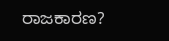ರಾಜಕಾರಣ?